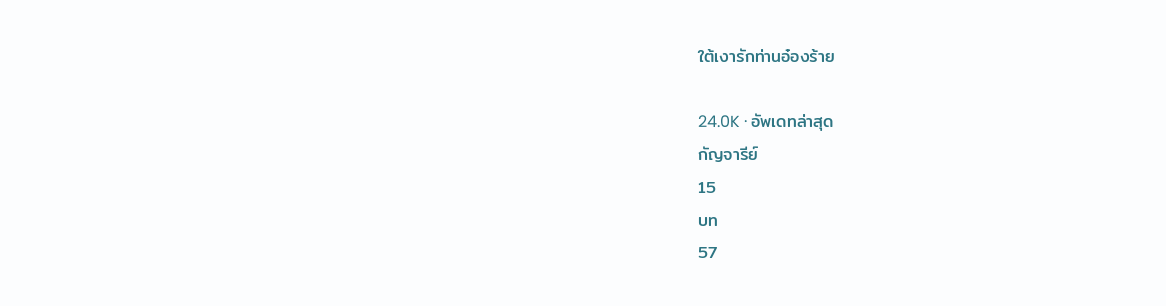ใต้เงารักท่านอ๋องร้าย

24.0K · อัพเดทล่าสุด
กัญจารีย์
15
บท
57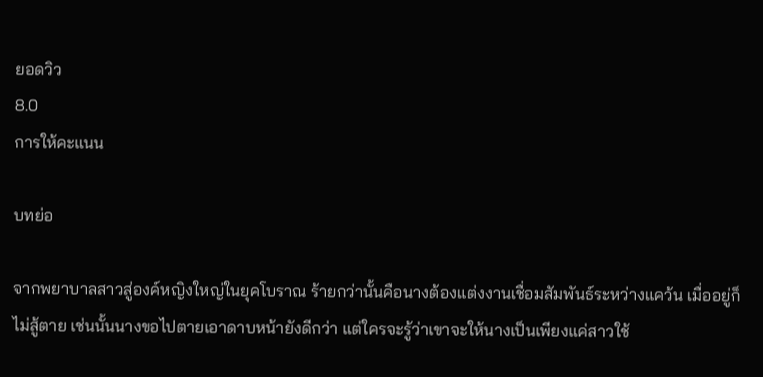ยอดวิว
8.0
การให้คะแนน

บทย่อ

จากพยาบาลสาวสู่องค์หญิงใหญ่ในยุคโบราณ ร้ายกว่านั้นคือนางต้องแต่งงานเชื่อมสัมพันธ์ระหว่างแคว้น เมื่ออยู่ก็ไม่สู้ตาย เช่นนั้นนางขอไปตายเอาดาบหน้ายังดีกว่า แต่ใครจะรู้ว่าเขาจะให้นางเป็นเพียงแค่สาวใช้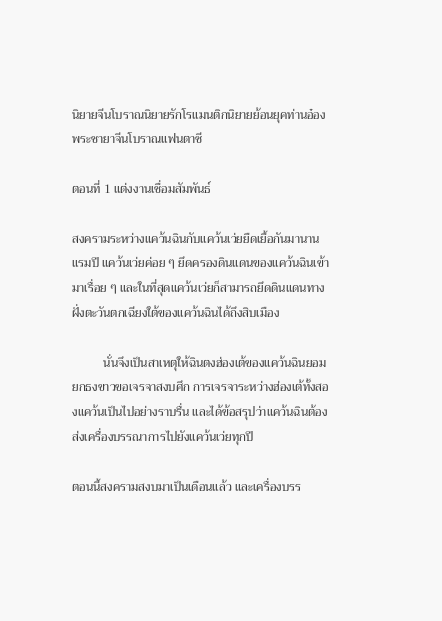นิยายจีนโบราณนิยายรักโรแมนติกนิยายย้อนยุคท่านอ๋องพระชายาจีนโบราณแฟนตาซี

ตอนที่ 1 แต่งงานเชื่อมสัมพันธ์

สงครามระหว่างแคว้นฉินกับแคว้นเว่ยยืดเยื้อกันมานานแรมปี แคว้นเว่ยค่อย ๆ ยึดครองดินแดนของแคว้นฉินเข้ามาเรื่อย ๆ และในที่สุดแคว้นเว่ยก็สามารถยึดดินแดนทางฝั่งตะวันตกเฉียงใต้ของแคว้นฉินได้ถึงสิบเมือง

          นั่นจึงเป็นสาเหตุให้ฉินตงฮ่องเต้ของแคว้นฉินยอมยกธงขาวขอเจรจาสงบศึก การเจรจาระหว่างฮ่องเต้ทั้งสองแคว้นเป็นไปอย่างราบรื่น และได้ข้อสรุปว่าแคว้นฉินต้องส่งเครื่องบรรณาการไปยังแคว้นเว่ยทุกปี

ตอนนี้สงครามสงบมาเป็นเดือนแล้ว และเครื่องบรร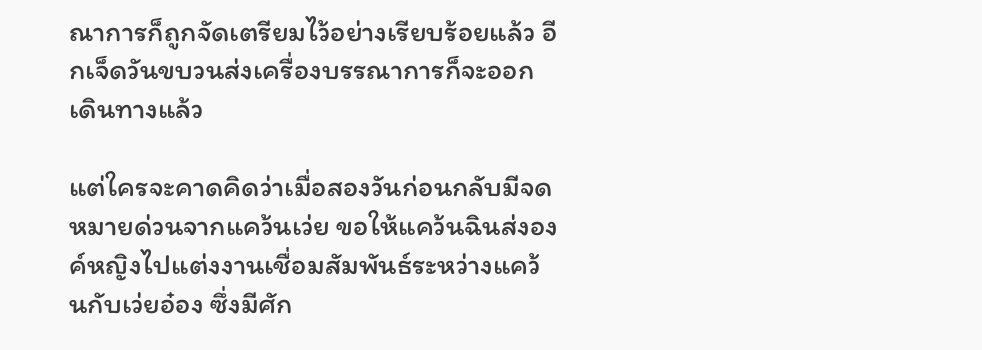ณาการก็ถูกจัดเตรียมไว้อย่างเรียบร้อยแล้ว อีกเจ็ดวันขบวนส่งเครื่องบรรณาการก็จะออกเดินทางแล้ว

แต่ใครจะคาดคิดว่าเมื่อสองวันก่อนกลับมีจดหมายด่วนจากแคว้นเว่ย ขอให้แคว้นฉินส่งองค์หญิงไปแต่งงานเชื่อมสัมพันธ์ระหว่างแคว้นกับเว่ยอ๋อง ซึ่งมีศัก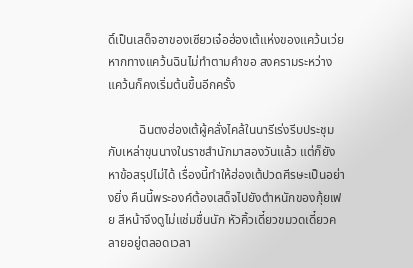ดิ์เป็นเสด็จอาของเซียวเจ๋อฮ่องเต้แห่งของแคว้นเว่ย หากทางแคว้นฉินไม่ทำตามคำขอ สงครามระหว่างแคว้นก็คงเริ่มต้นขึ้นอีกครั้ง

          ฉินตงฮ่องเต้ผู้คลั่งไคล้ในนารีเร่งรีบประชุมกับเหล่าขุนนางในราชสำนักมาสองวันแล้ว แต่ก็ยังหาข้อสรุปไม่ได้ เรื่องนี้ทำให้ฮ่องเต้ปวดศีรษะเป็นอย่างยิ่ง คืนนี้พระองค์ต้องเสด็จไปยังตำหนักของกุ้ยเฟย สีหน้าจึงดูไม่แช่มชื่นนัก หัวคิ้วเดี๋ยวขมวดเดี๋ยวคลายอยู่ตลอดเวลา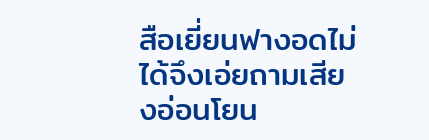สือเยี่ยนฟางอดไม่ได้จึงเอ่ยถามเสียงอ่อนโยน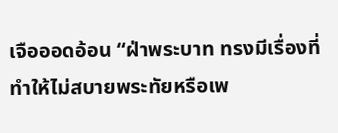เจือออดอ้อน “ฝ่าพระบาท ทรงมีเรื่องที่ทำให้ไม่สบายพระทัยหรือเพ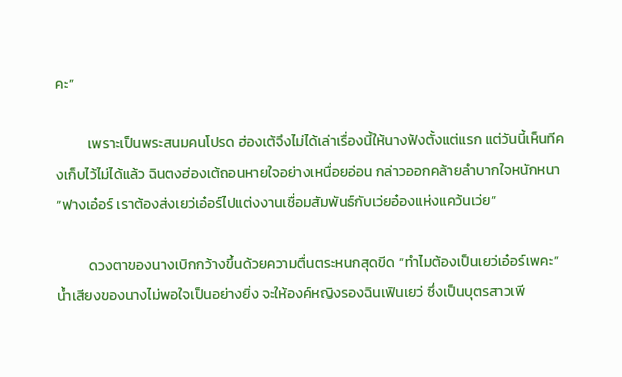คะ”

          เพราะเป็นพระสนมคนโปรด ฮ่องเต้จึงไม่ได้เล่าเรื่องนี้ให้นางฟังตั้งแต่แรก แต่วันนี้เห็นทีคงเก็บไว้ไม่ได้แล้ว ฉินตงฮ่องเต้ถอนหายใจอย่างเหนื่อยอ่อน กล่าวออกคล้ายลำบากใจหนักหนา “ฟางเอ๋อร์ เราต้องส่งเยว่เอ๋อร์ไปแต่งงานเชื่อมสัมพันธ์กับเว่ยอ๋องแห่งแคว้นเว่ย”

          ดวงตาของนางเบิกกว้างขึ้นด้วยความตื่นตระหนกสุดขีด “ทำไมต้องเป็นเยว่เอ๋อร์เพคะ” น้ำเสียงของนางไม่พอใจเป็นอย่างยิ่ง จะให้องค์หญิงรองฉินเฟินเยว่ ซึ่งเป็นบุตรสาวเพี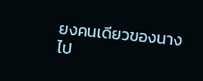ยงคนเดียวของนางไป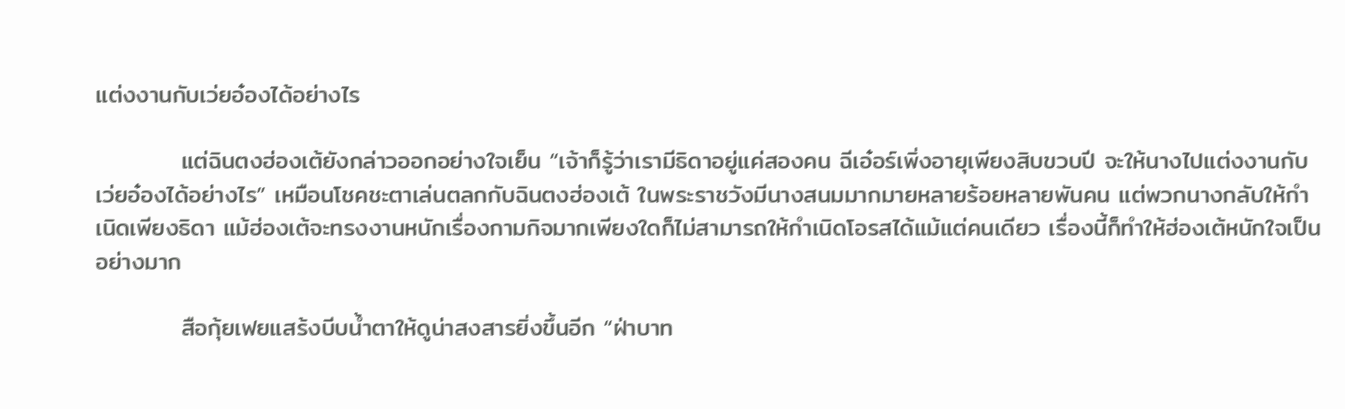แต่งงานกับเว่ยอ๋องได้อย่างไร

          แต่ฉินตงฮ่องเต้ยังกล่าวออกอย่างใจเย็น “เจ้าก็รู้ว่าเรามีธิดาอยู่แค่สองคน ฉีเอ๋อร์เพิ่งอายุเพียงสิบขวบปี จะให้นางไปแต่งงานกับเว่ยอ๋องได้อย่างไร” เหมือนโชคชะตาเล่นตลกกับฉินตงฮ่องเต้ ในพระราชวังมีนางสนมมากมายหลายร้อยหลายพันคน แต่พวกนางกลับให้กำเนิดเพียงธิดา แม้ฮ่องเต้จะทรงงานหนักเรื่องกามกิจมากเพียงใดก็ไม่สามารถให้กำเนิดโอรสได้แม้แต่คนเดียว เรื่องนี้ก็ทำให้ฮ่องเต้หนักใจเป็นอย่างมาก

          สือกุ้ยเฟยแสร้งบีบน้ำตาให้ดูน่าสงสารยิ่งขึ้นอีก “ฝ่าบาท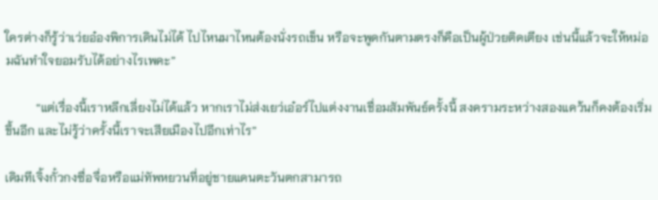ใครต่างก็รู้ว่าเว่ยอ๋องพิการเดินไม่ได้ ไปไหนมาไหนต้องนั่งรถเข็น หรือจะพูดกันตามตรงก็คือเป็นผู้ป่วยติดเตียง เช่นนี้แล้วจะให้หม่อมฉันทำใจยอมรับได้อย่างไรเพคะ”

          “แต่เรื่องนี้เราหลีกเลี่ยงไม่ได้แล้ว หากเราไม่ส่งเยว่เอ๋อร์ไปแต่งงานเชื่อมสัมพันธ์ครั้งนี้ สงครามระหว่างสองแคว้นก็คงต้องเริ่มขึ้นอีก และไม่รู้ว่าครั้งนี้เราจะเสียเมืองไปอีกเท่าไร”

เดิมทีเจิ้งกั๋วกงซื่อจื่อหรือแม่ทัพหยวนที่อยู่ชายแดนตะวันตกสามารถ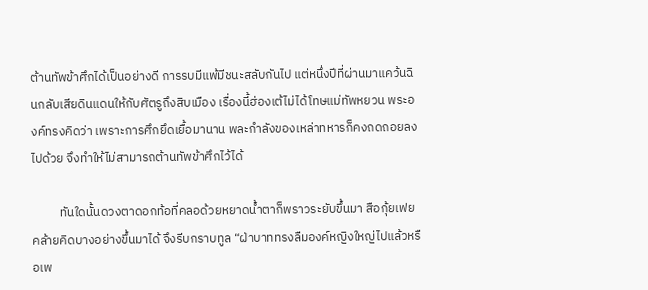ต้านทัพข้าศึกได้เป็นอย่างดี การรบมีแพ้มีชนะสลับกันไป แต่หนึ่งปีที่ผ่านมาแคว้นฉินกลับเสียดินแดนให้กับศัตรูถึงสิบเมือง เรื่องนี้ฮ่องเต้ไม่ได้โทษแม่ทัพหยวน พระองค์ทรงคิดว่า เพราะการศึกยึดเยื้อมานาน พละกำลังของเหล่าทหารก็คงถดถอยลงไปด้วย จึงทำให้ไม่สามารถต้านทัพข้าศึกไว้ได้

          ทันใดนั้นดวงตาดอกท้อที่คลอด้วยหยาดน้ำตาก็พราวระยับขึ้นมา สือกุ้ยเฟยคล้ายคิดบางอย่างขึ้นมาได้ จึงรีบกราบทูล “ฝ่าบาททรงลืมองค์หญิงใหญ่ไปแล้วหรือเพ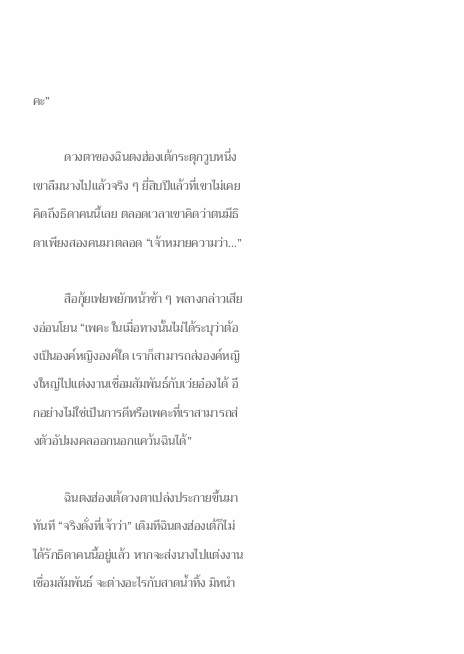คะ”

          ดวงตาของฉินตงฮ่องเต้กระตุกวูบหนึ่ง เขาลืมนางไปแล้วจริง ๆ ยี่สิบปีแล้วที่เขาไม่เคยคิดถึงธิดาคนนี้เลย ตลอดเวลาเขาคิดว่าตนมีธิดาเพียงสองคนมาตลอด “เจ้าหมายความว่า…”

          สือกุ้ยเฟยพยักหน้าช้า ๆ พลางกล่าวเสียงอ่อนโยน “เพคะ ในเมื่อทางนั้นไม่ได้ระบุว่าต้องเป็นองค์หญิงองค์ใด เราก็สามารถส่งองค์หญิงใหญ่ไปแต่งงานเชื่อมสัมพันธ์กับเว่ยอ๋องได้ อีกอย่างไม่ใช่เป็นการดีหรือเพคะที่เราสามารถส่งตัวอัปมงคลออกนอกแคว้นฉินได้”

          ฉินตงฮ่องเต้ดวงตาเปล่งประกายขึ้นมาทันที “จริงดั่งที่เจ้าว่า” เดิมทีฉินตงฮ่องเต้ก็ไม่ได้รักธิดาคนนี้อยู่แล้ว หากจะส่งนางไปแต่งงานเชื่อมสัมพันธ์ จะต่างอะไรกับสาดน้ำทิ้ง มิหนำ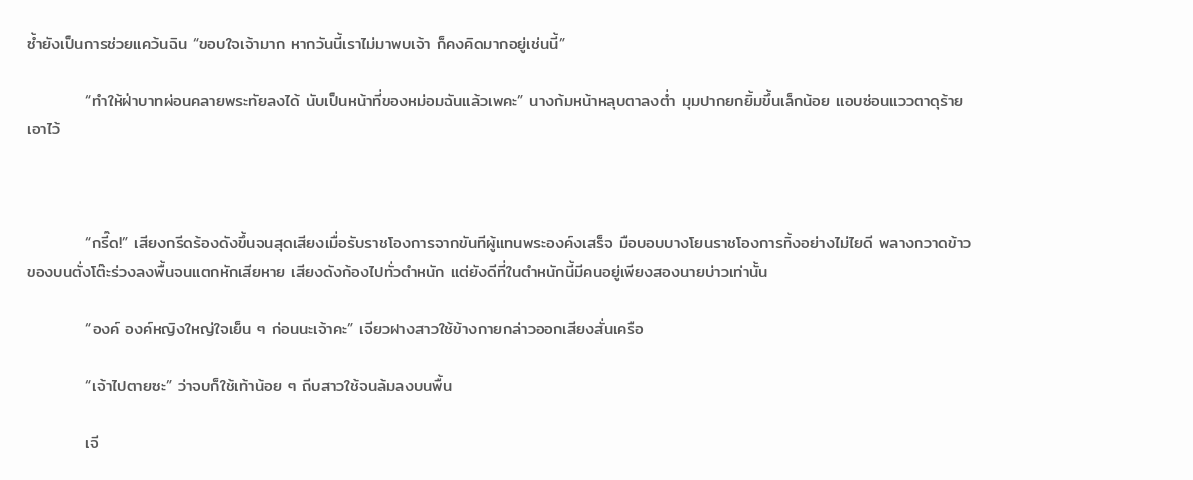ซ้ำยังเป็นการช่วยแคว้นฉิน “ขอบใจเจ้ามาก หากวันนี้เราไม่มาพบเจ้า ก็คงคิดมากอยู่เช่นนี้”

          “ทำให้ฝ่าบาทผ่อนคลายพระทัยลงได้ นับเป็นหน้าที่ของหม่อมฉันแล้วเพคะ” นางก้มหน้าหลุบตาลงต่ำ มุมปากยกยิ้มขึ้นเล็กน้อย แอบซ่อนแววตาดุร้ายเอาไว้



          “กรี๊ด!” เสียงกรีดร้องดังขึ้นจนสุดเสียงเมื่อรับราชโองการจากขันทีผู้แทนพระองค์งเสร็จ มือบอบบางโยนราชโองการทิ้งอย่างไม่ไยดี พลางกวาดข้าวของบนตั่งโต๊ะร่วงลงพื้นจนแตกหักเสียหาย เสียงดังก้องไปทั่วตำหนัก แต่ยังดีที่ในตำหนักนี้มีคนอยู่เพียงสองนายบ่าวเท่านั้น

          “องค์ องค์หญิงใหญ่ใจเย็น ๆ ก่อนนะเจ้าคะ” เจียวฝางสาวใช้ข้างกายกล่าวออกเสียงสั่นเครือ

          “เจ้าไปตายซะ” ว่าจบก็ใช้เท้าน้อย ๆ ถีบสาวใช้จนล้มลงบนพื้น

          เจี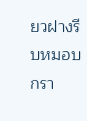ยวฝางรีบหมอบกรา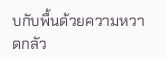บกับพื้นด้วยความหวาดกลัว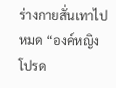ร่างกายสั่นเทาไปหมด “องค์หญิงโปรด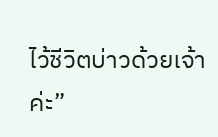ไว้ชีวิตบ่าวด้วยเจ้าค่ะ”